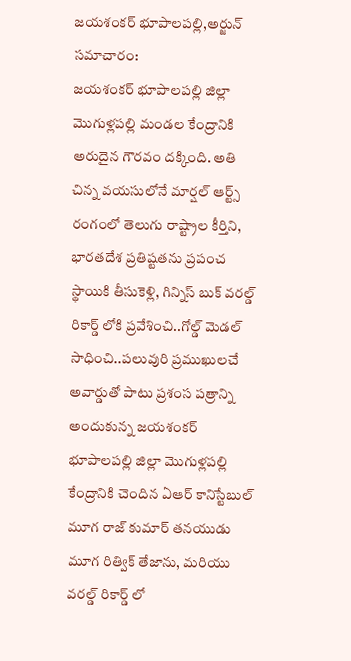జయశంకర్ భూపాలపల్లి,అర్జున్ సమాచారం:
జయశంకర్ భూపాలపల్లి జిల్లా మొగుళ్లపల్లి మండల కేంద్రానికి అరుదైన గౌరవం దక్కింది. అతి చిన్న వయసులోనే మార్షల్ ఆర్ట్స్ రంగంలో తెలుగు రాష్ట్రాల కీర్తిని, భారతదేశ ప్రతిష్టతను ప్రపంచ స్థాయికి తీసుకెళ్లి, గిన్నిస్ బుక్ వరల్డ్ రికార్డ్ లోకి ప్రవేశించి..గోల్డ్ మెడల్ సాధించి..పలువురి ప్రముఖులచే అవార్డుతో పాటు ప్రశంస పత్రాన్ని అందుకున్న జయశంకర్ భూపాలపల్లి జిల్లా మొగుళ్లపల్లి కేంద్రానికి చెందిన ఏఆర్ కానిస్టేబుల్ మూగ రాజ్ కుమార్ తనయుడు మూగ రిత్విక్ తేజాను, మరియు వరల్డ్ రికార్డ్ లో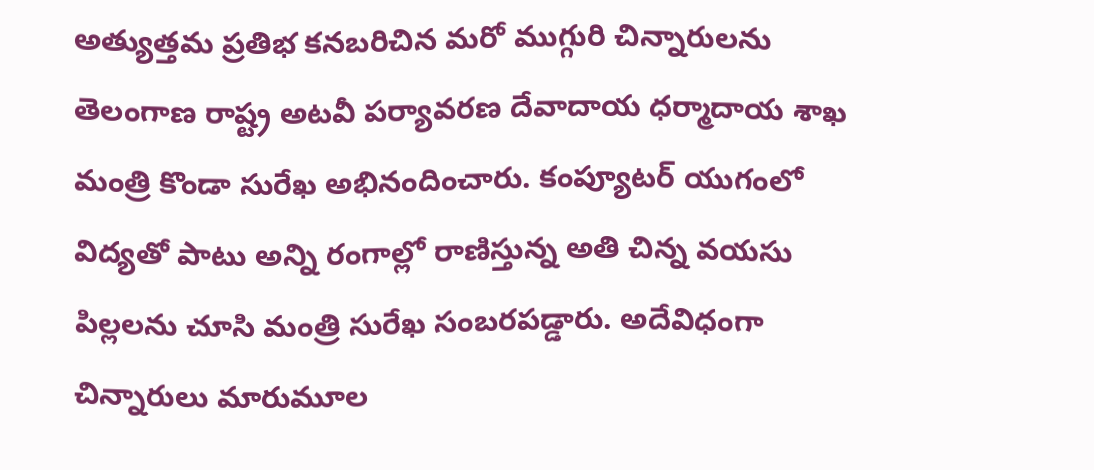అత్యుత్తమ ప్రతిభ కనబరిచిన మరో ముగ్గురి చిన్నారులను తెలంగాణ రాష్ట్ర అటవీ పర్యావరణ దేవాదాయ ధర్మాదాయ శాఖ మంత్రి కొండా సురేఖ అభినందించారు. కంప్యూటర్ యుగంలో విద్యతో పాటు అన్ని రంగాల్లో రాణిస్తున్న అతి చిన్న వయసు పిల్లలను చూసి మంత్రి సురేఖ సంబరపడ్డారు. అదేవిధంగా చిన్నారులు మారుమూల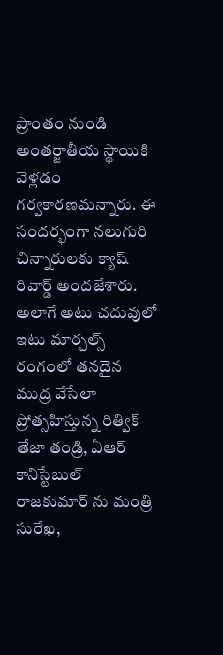ప్రాంతం నుండి అంతర్జాతీయ స్థాయికి వెళ్లడం గర్వకారణమన్నారు. ఈ సందర్భంగా నలుగురి చిన్నారులకు క్యాష్ రివార్డ్ అందజేశారు. అలాగే అటు చదువులో ఇటు మార్చల్స్ రంగంలో తనదైన ముద్ర వేసేలా ప్రోత్సహిస్తున్న రిత్విక్ తేజా తండ్రి, ఏఆర్ కానిస్టేబుల్ రాజకుమార్ ను మంత్రి సురేఖ,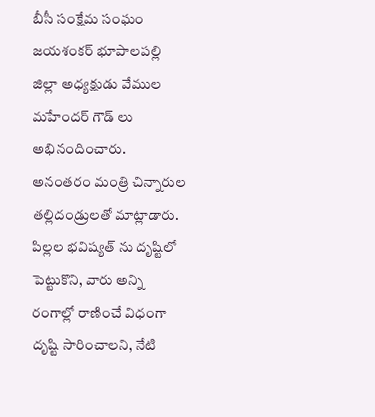బీసీ సంక్షేమ సంఘం జయశంకర్ భూపాలపల్లి జిల్లా అధ్యక్షుడు వేముల మహేందర్ గౌడ్ లు అభినందించారు. అనంతరం మంత్రి చిన్నారుల తల్లిదండ్రులతో మాట్లాడారు. పిల్లల భవిష్యత్ ను దృష్టిలో పెట్టుకొని, వారు అన్ని రంగాల్లో రాణించే విధంగా దృష్టి సారించాలని, నేటి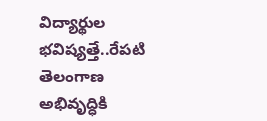విద్యార్థుల భవిష్యత్తే..రేపటి తెలంగాణ అభివృద్ధికి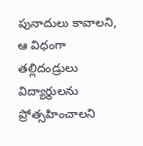పునాదులు కావాలని, ఆ విధంగా తల్లిదండ్రులు విద్యార్థులను ప్రోత్సహించాలని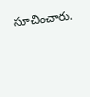సూచించారు.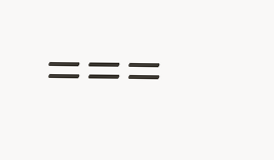===